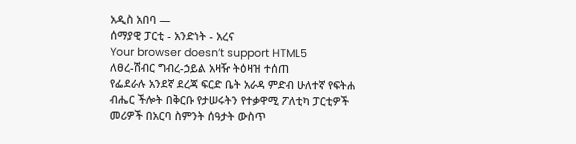አዲስ አበባ —
ሰማያዊ ፓርቲ - አንድነት - አረና
Your browser doesn’t support HTML5
ለፀረ-ሽብር ግብረ-ኃይል አዛዥ ትዕዛዝ ተሰጠ
የፌደራሉ አንደኛ ደረጃ ፍርድ ቤት አራዳ ምድብ ሁለተኛ የፍትሐ ብሔር ችሎት በቅርቡ የታሠሩትን የተቃዋሚ ፖለቲካ ፓርቲዎች መሪዎች በአርባ ስምንት ሰዓታት ውስጥ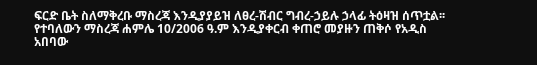ፍርድ ቤት ስለማቅረቡ ማስረጃ እንዲያያይዝ ለፀረ-ሽብር ግብረ-ኃይሉ ኃላፊ ትዕዛዝ ሰጥቷል፡፡
የተባለውን ማስረጃ ሐምሌ 10/2006 ዓ.ም እንዲያቀርብ ቀጠሮ መያዙን ጠቅሶ የአዲስ አበባው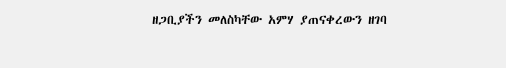ዘጋቢያችን መለስካቸው አምሃ ያጠናቀረውን ዘገባ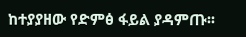ከተያያዘው የድምፅ ፋይል ያዳምጡ፡፡